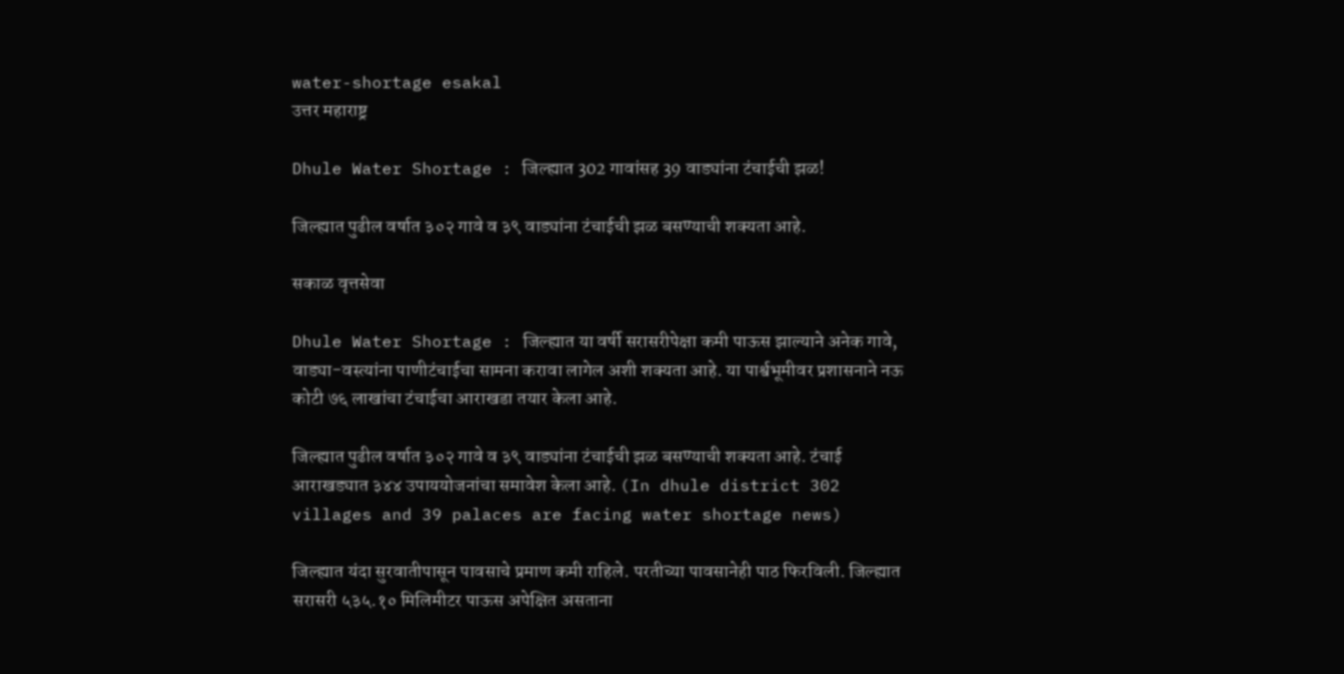water-shortage esakal
उत्तर महाराष्ट्र

Dhule Water Shortage : जिल्ह्यात 302 गावांसह 39 वाड्यांना टंचाईची झळ!

जिल्ह्यात पुढील वर्षात ३०२ गावे व ३९ वाड्यांना टंचाईची झळ बसण्याची शक्यता आहे.

सकाळ वृत्तसेवा

Dhule Water Shortage : जिल्ह्यात या वर्षी सरासरीपेक्षा कमी पाऊस झाल्याने अनेक गावे, वाड्या-वस्त्यांना पाणीटंचाईचा सामना करावा लागेल अशी शक्यता आहे. या पार्श्वभूमीवर प्रशासनाने नऊ कोटी ७६ लाखांचा टंचाईचा आराखडा तयार केला आहे.

जिल्ह्यात पुढील वर्षात ३०२ गावे व ३९ वाड्यांना टंचाईची झळ बसण्याची शक्यता आहे. टंचाई आराखड्यात ३४४ उपाययोजनांचा समावेश केला आहे. (In dhule district 302 villages and 39 palaces are facing water shortage news)

जिल्ह्यात यंदा सुरवातीपासून पावसाचे प्रमाण कमी राहिले. परतीच्या पावसानेही पाठ फिरविली. जिल्ह्यात सरासरी ५३५.१० मिलिमीटर पाऊस अपेक्षित असताना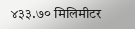४३३.७० मिलिमीटर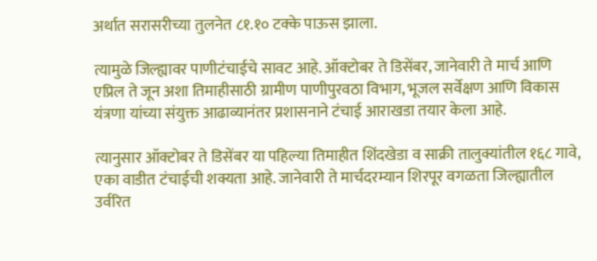अर्थात सरासरीच्या तुलनेत ८१.१० टक्के पाऊस झाला.

त्यामुळे जिल्ह्यावर पाणीटंचाईचे सावट आहे. ऑक्टोबर ते डिसेंबर, जानेवारी ते मार्च आणि एप्रिल ते जून अशा तिमाहीसाठी ग्रामीण पाणीपुरवठा विभाग, भूजल सर्वेक्षण आणि विकास यंत्रणा यांच्या संयुक्त आढाव्यानंतर प्रशासनाने टंचाई आराखडा तयार केला आहे.

त्यानुसार ऑक्टोबर ते डिसेंबर या पहिल्या तिमाहीत शिंदखेडा व साक्री तालुक्यांतील १६८ गावे, एका वाडीत टंचाईची शक्यता आहे. जानेवारी ते मार्चदरम्यान शिरपूर वगळता जिल्ह्यातील उर्वरित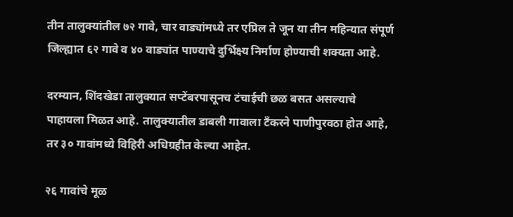तीन तालुक्यांतील ७२ गावे, चार वाड्यांमध्ये तर एप्रिल ते जून या तीन महिन्यात संपूर्ण जिल्ह्यात ६२ गावे व ४० वाड्यांत पाण्याचे दुर्भिक्ष्य निर्माण होण्याची शक्यता आहे.

दरम्यान, शिंदखेडा तालुक्यात सप्टेंबरपासूनच टंचाईची छळ बसत असल्याचे पाहायला मिळत आहे. तालुक्यातील डाबली गावाला टँकरने पाणीपुरवठा होत आहे, तर ३० गावांमध्ये विहिरी अधिग्रहीत केल्या आहेत.

२६ गावांचे मूळ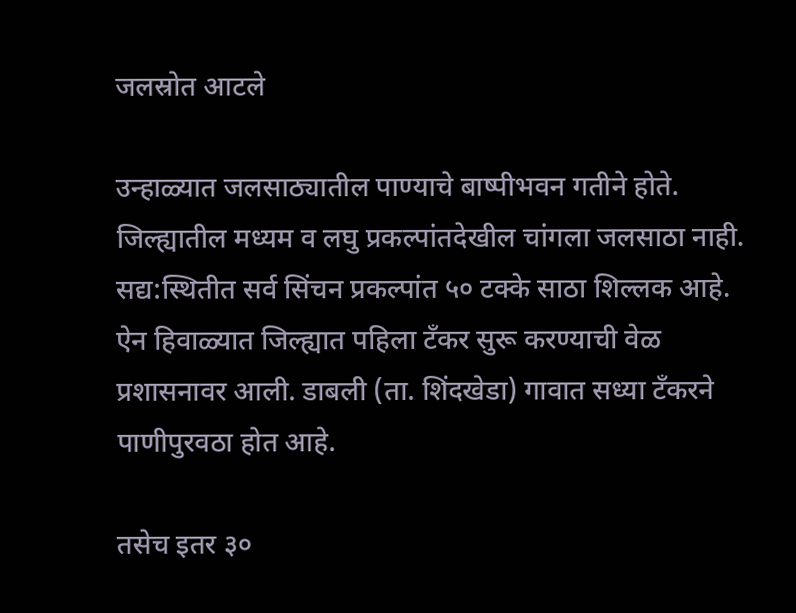जलस्रोत आटले

उन्हाळ्यात जलसाठ्यातील पाण्याचे बाष्पीभवन गतीने होते. जिल्ह्यातील मध्यम व लघु प्रकल्पांतदेखील चांगला जलसाठा नाही. सद्य:स्थितीत सर्व सिंचन प्रकल्पांत ५० टक्के साठा शिल्लक आहे. ऐन हिवाळ्यात जिल्ह्यात पहिला टँकर सुरू करण्याची वेळ प्रशासनावर आली. डाबली (ता. शिंदखेडा) गावात सध्या टँकरने पाणीपुरवठा होत आहे.

तसेच इतर ३०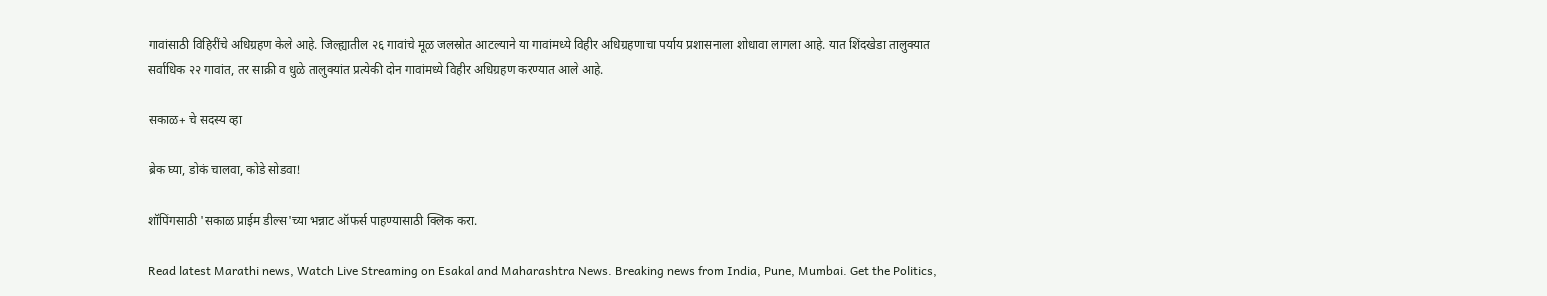गावांसाठी विहिरींचे अधिग्रहण केले आहे. जिल्ह्यातील २६ गावांचे मूळ जलस्रोत आटल्याने या गावांमध्ये विहीर अधिग्रहणाचा पर्याय प्रशासनाला शोधावा लागला आहे. यात शिंदखेडा तालुक्यात सर्वाधिक २२ गावांत, तर साक्री व धुळे तालुक्यांत प्रत्येकी दोन गावांमध्ये विहीर अधिग्रहण करण्यात आले आहे.

सकाळ+ चे सदस्य व्हा

ब्रेक घ्या, डोकं चालवा, कोडे सोडवा!

शॉपिंगसाठी 'सकाळ प्राईम डील्स'च्या भन्नाट ऑफर्स पाहण्यासाठी क्लिक करा.

Read latest Marathi news, Watch Live Streaming on Esakal and Maharashtra News. Breaking news from India, Pune, Mumbai. Get the Politics,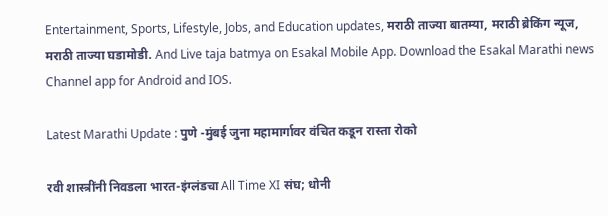Entertainment, Sports, Lifestyle, Jobs, and Education updates, मराठी ताज्या बातम्या, मराठी ब्रेकिंग न्यूज, मराठी ताज्या घडामोडी. And Live taja batmya on Esakal Mobile App. Download the Esakal Marathi news Channel app for Android and IOS.

Latest Marathi Update : पुणे -मुंबई जुना महामार्गावर वंचित कडून रास्ता रोको

रवी शास्त्रींनी निवडला भारत-इंग्लंडचा All Time XI संघ; धोनी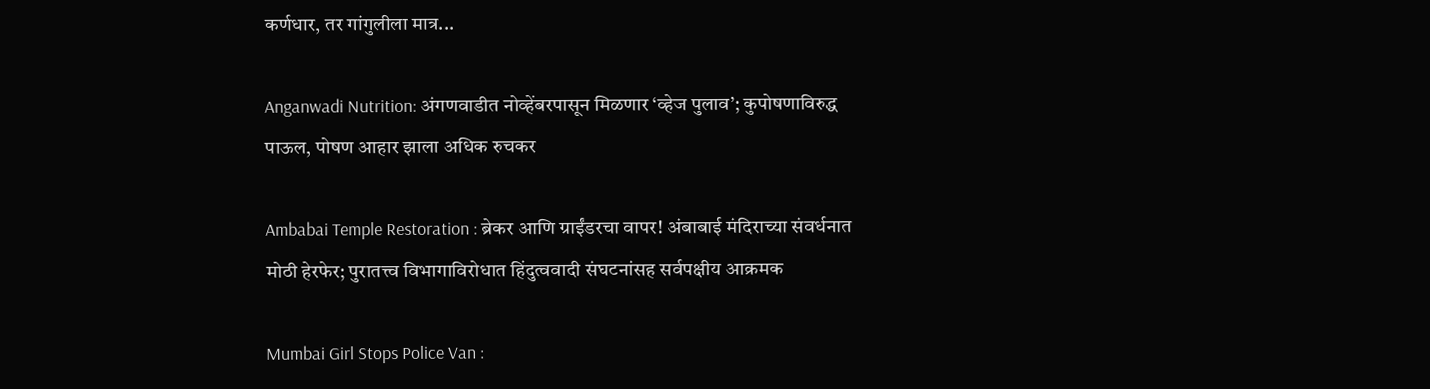कर्णधार, तर गांगुलीला मात्र...

Anganwadi Nutrition: अंगणवाडीत नोव्हेंबरपासून मिळणार ‘व्हेज पुलाव’; कुपोषणाविरुद्ध पाऊल, पोषण आहार झाला अधिक रुचकर

Ambabai Temple Restoration : ब्रेकर आणि ग्राईंडरचा वापर! अंबाबाई मंदिराच्या संवर्धनात मोठी हेरफेर; पुरातत्त्व विभागाविरोधात हिंदुत्‍ववादी संघटनांसह सर्वपक्षीय आक्रमक

Mumbai Girl Stops Police Van :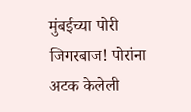मुंबईच्या पोरी जिगरबाज! पोरांना अटक केलेली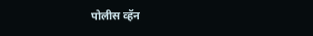पोलीस व्हॅन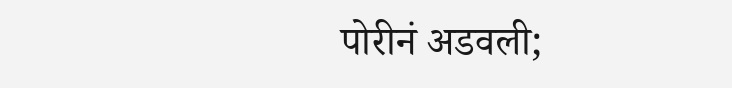पोरीनं अडवली;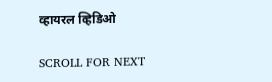व्हायरल व्हिडिओ

SCROLL FOR NEXT